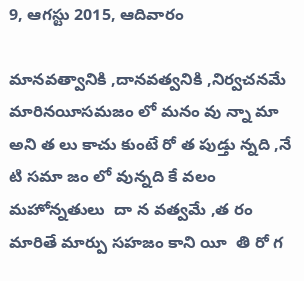9, ఆగస్టు 2015, ఆదివారం

మానవత్వానికి ,దానవత్వనికి ,నిర్వచనమే మారినయీసమజం లో మనం వు న్నా మా అని త లు కాచు కుంటే రో త పుడ్తు న్నది ,నే టి సమా జం లో వున్నది కే వలం మహోన్నతులు  దా న వత్వమే ,త రం మారితే మార్పు సహజం కాని యీ  తి రో గ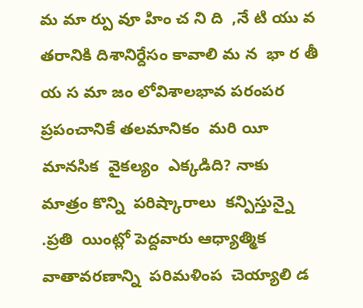మ మా ర్పు వూ హిం చ ని ది  ,నే టి యు వ తరానికి దిశానిర్దేసం కావాలి మ న  భా ర తీ య స మా జం లోవిశాలభావ పరంపర ప్రపంచానికే తలమానికం  మరి యీ  మానసిక  వైకల్యం  ఎక్కడిది? నాకు  మాత్రం కొన్ని  పరిష్కారాలు  కన్పిస్తున్నై .ప్రతి  యింట్లో పెద్దవారు ఆధ్యాత్మిక  వాతావరణాన్ని  పరిమళింప  చెయ్యాలి డ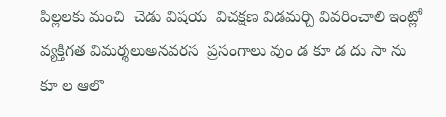పిల్లలకు మంచి  చెడు విషయ  విచక్షణ విడమర్చి వివరించాలి ఇంట్లో వ్యక్తిగత విమర్శలుఅనవరస  ప్రసంగాలు వుం డ కూ డ దు సా ను కూ ల ఆలొ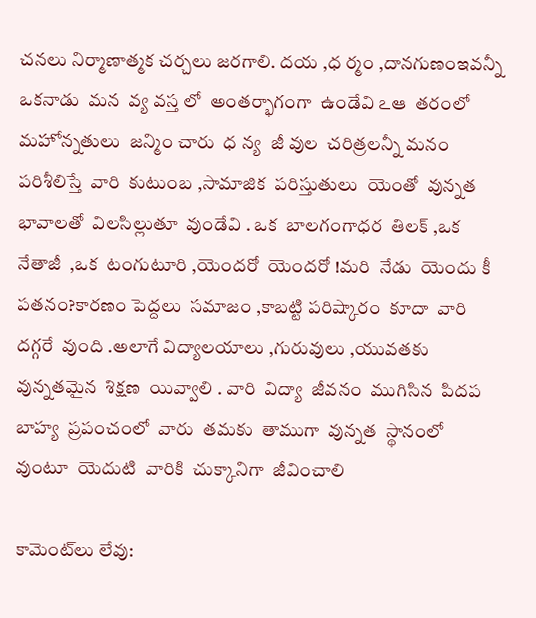చనలు నిర్మాణాత్మక చర్చలు జరగాలి. దయ ,ధ ర్మం ,దానగుణంఇవన్నీ ఒకనాడు  మన  వ్య వస్త లో  అంతర్భాగంగా  ఉండేవి ఽఆ  తరంలో మహోన్నతులు  జన్మిం చారు  ధ న్య  జీ వుల  చరిత్రలన్నీ మనం  పరిశీలిస్తే  వారి  కుటుంబ ,సామాజిక  పరిస్తుతులు  యెంతో  వున్నత భావాలతో  విలసిల్లుతూ  వుండేవి . ఒక  బాలగంగాధర  తిలక్ ,ఒక  నేతాజీ  ,ఒక  టంగుటూరి ,యెందరో  యెందరో !మరి  నేడు  యెందు కీ  పతనం?కారణం పెద్దలు  సమాజం ,కాబట్టి పరిష్కారం  కూదా  వారి  దగ్గరే  వుంది .అలాగే విద్యాలయాలు ,గురువులు ,యువతకు  వున్నతమైన  శిక్షణ  యివ్వాలి . వారి  విద్యా  జీవనం  ముగిసిన  పిదప  బాహ్య  ప్రపంచంలో  వారు  తమకు  తాముగా  వున్నత  స్థానంలో  వుంటూ  యెదుటి  వారికి  చుక్కానిగా  జీవించాలి

కామెంట్‌లు లేవు: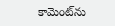కామెంట్‌ను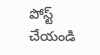పోస్ట్ చేయండి